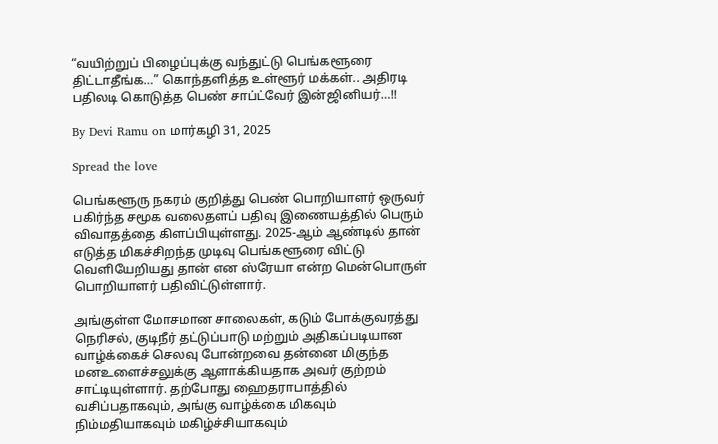“வயிற்றுப் பிழைப்புக்கு வந்துட்டு பெங்களூரை திட்டாதீங்க…” கொந்தளித்த உள்ளூர் மக்கள்.. அதிரடி பதிலடி கொடுத்த பெண் சாப்ட்வேர் இன்ஜினியர்…!!

By Devi Ramu on மார்கழி 31, 2025

Spread the love

பெங்களூரு நகரம் குறித்து பெண் பொறியாளர் ஒருவர் பகிர்ந்த சமூக வலைதளப் பதிவு இணையத்தில் பெரும் விவாதத்தை கிளப்பியுள்ளது. 2025-ஆம் ஆண்டில் தான் எடுத்த மிகச்சிறந்த முடிவு பெங்களூரை விட்டு வெளியேறியது தான் என ஸ்ரேயா என்ற மென்பொருள் பொறியாளர் பதிவிட்டுள்ளார்.

அங்குள்ள மோசமான சாலைகள், கடும் போக்குவரத்து நெரிசல், குடிநீர் தட்டுப்பாடு மற்றும் அதிகப்படியான வாழ்க்கைச் செலவு போன்றவை தன்னை மிகுந்த மனஉளைச்சலுக்கு ஆளாக்கியதாக அவர் குற்றம் சாட்டியுள்ளார். தற்போது ஹைதராபாத்தில் வசிப்பதாகவும், அங்கு வாழ்க்கை மிகவும் நிம்மதியாகவும் மகிழ்ச்சியாகவும்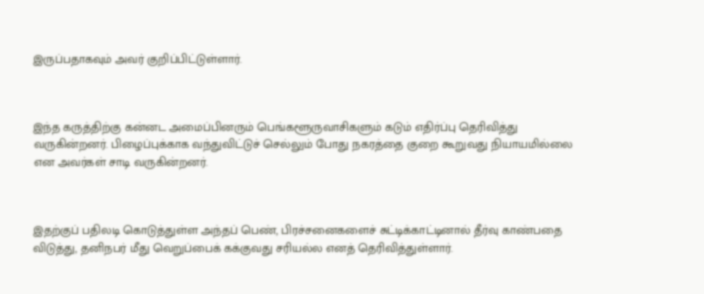இருப்பதாகவும் அவர் குறிப்பிட்டுள்ளார்.



இந்த கருத்திற்கு கன்னட அமைப்பினரும் பெங்களூருவாசிகளும் கடும் எதிர்ப்பு தெரிவித்து வருகின்றனர். பிழைப்புக்காக வந்துவிட்டுச் செல்லும் போது நகரத்தை குறை கூறுவது நியாயமில்லை என அவர்கள் சாடி வருகின்றனர்.



இதற்குப் பதிலடி கொடுத்துள்ள அந்தப் பெண், பிரச்சனைகளைச் சுட்டிக்காட்டினால் தீர்வு காண்பதை விடுத்து, தனிநபர் மீது வெறுப்பைக் கக்குவது சரியல்ல எனத் தெரிவித்துள்ளார்.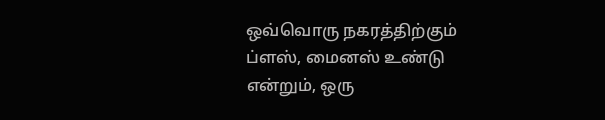ஒவ்வொரு நகரத்திற்கும் ப்ளஸ், மைனஸ் உண்டு என்றும், ஒரு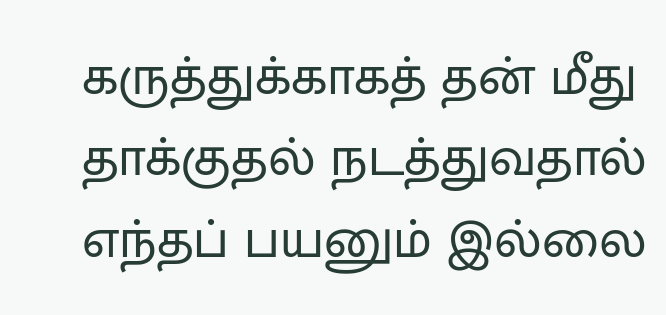கருத்துக்காகத் தன் மீது தாக்குதல் நடத்துவதால் எந்தப் பயனும் இல்லை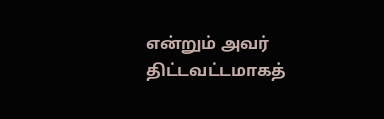என்றும் அவர் திட்டவட்டமாகத்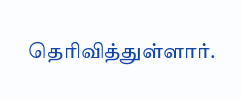தெரிவித்துள்ளார்.